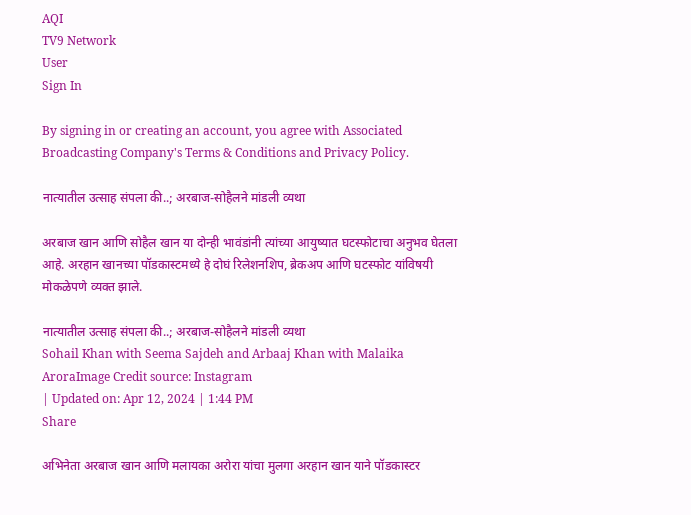AQI
TV9 Network
User
Sign In

By signing in or creating an account, you agree with Associated Broadcasting Company's Terms & Conditions and Privacy Policy.

नात्यातील उत्साह संपला की..; अरबाज-सोहैलने मांडली व्यथा

अरबाज खान आणि सोहैल खान या दोन्ही भावंडांनी त्यांच्या आयुष्यात घटस्फोटाचा अनुभव घेतला आहे. अरहान खानच्या पॉडकास्टमध्ये हे दोघं रिलेशनशिप, ब्रेकअप आणि घटस्फोट यांविषयी मोकळेपणे व्यक्त झाले.

नात्यातील उत्साह संपला की..; अरबाज-सोहैलने मांडली व्यथा
Sohail Khan with Seema Sajdeh and Arbaaj Khan with Malaika AroraImage Credit source: Instagram
| Updated on: Apr 12, 2024 | 1:44 PM
Share

अभिनेता अरबाज खान आणि मलायका अरोरा यांचा मुलगा अरहान खान याने पॉडकास्टर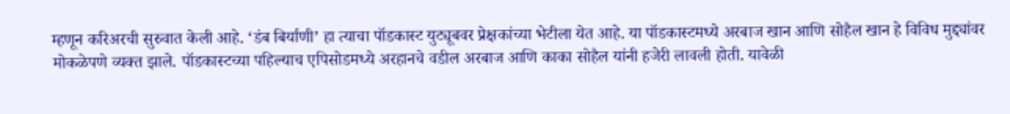म्हणून करिअरची सुरुवात केली आहे. ‘डंब बिर्याणी’ हा त्याचा पॉडकास्ट युट्यूबवर प्रेक्षकांच्या भेटीला येत आहे. या पॉडकास्टमध्ये अरबाज खान आणि सोहैल खान हे विविध मुद्द्यांवर मोकळेपणे व्यक्त झाले. पॉडकास्टच्या पहिल्याच एपिसोडमध्ये अरहानचे वडील अरबाज आणि काका सोहैल यांनी हजेरी लावली होती. यावेळी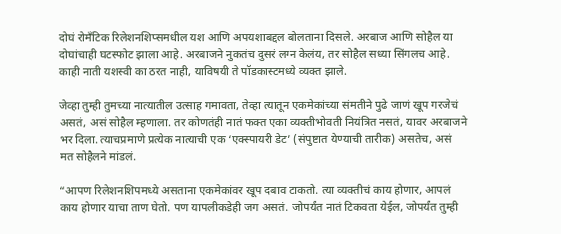दोघं रोमँटिक रिलेशनशिप्समधील यश आणि अपयशाबद्दल बोलताना दिसले. अरबाज आणि सोहैल या दोघांचाही घटस्फोट झाला आहे. अरबाजने नुकतंच दुसरं लग्न केलंय, तर सोहैल सध्या सिंगलच आहे. काही नाती यशस्वी का ठरत नाही, याविषयी ते पॉडकास्टमध्ये व्यक्त झाले.

जेव्हा तुम्ही तुमच्या नात्यातील उत्साह गमावता, तेव्हा त्यातून एकमेकांच्या संमतीने पुढे जाणं खूप गरजेचं असतं, असं सोहैल म्हणाला. तर कोणतंही नातं फक्त एका व्यक्तीभोवती नियंत्रित नसतं, यावर अरबाजने भर दिला. त्याचप्रमाणे प्रत्येक नात्याची एक ‘एक्स्पायरी डेट’ (संपुष्टात येण्याची तारीक) असतेच, असं मत सोहैलने मांडलं.

“आपण रिलेशनशिपमध्ये असताना एकमेकांवर खूप दबाव टाकतो. त्या व्यक्तीचं काय होणार, आपलं काय होणार याचा ताण घेतो. पण यापलीकडेही जग असतं. जोपर्यंत नातं टिकवता येईल, जोपर्यंत तुम्ही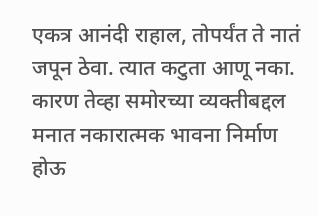एकत्र आनंदी राहाल, तोपर्यंत ते नातं जपून ठेवा. त्यात कटुता आणू नका. कारण तेव्हा समोरच्या व्यक्तीबद्दल मनात नकारात्मक भावना निर्माण होऊ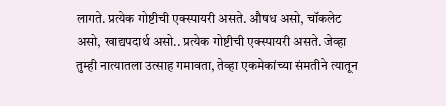लागते. प्रत्येक गोष्टीची एक्स्पायरी असते. औषध असो, चॉकलेट असो, खाद्यपदार्थ असो.. प्रत्येक गोष्टीची एक्स्पायरी असते. जेव्हा तुम्ही नात्यातला उत्साह गमावता, तेव्हा एकमेकांच्या संमतीने त्यातून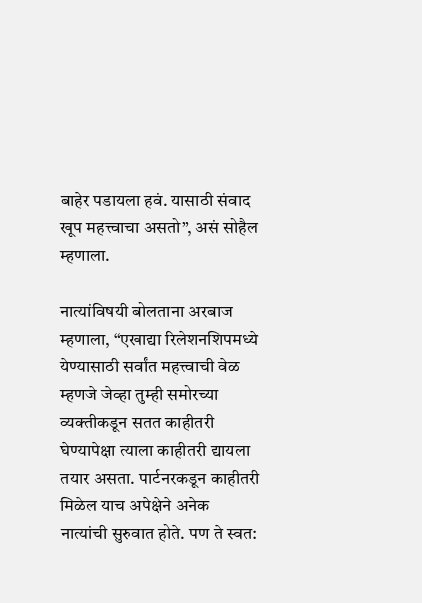बाहेर पडायला हवं. यासाठी संवाद खूप महत्त्वाचा असतो”, असं सोहैल म्हणाला.

नात्यांविषयी बोलताना अरबाज म्हणाला, “एखाद्या रिलेशनशिपमध्ये येण्यासाठी सर्वांत महत्त्वाची वेळ म्हणजे जेव्हा तुम्ही समोरच्या व्यक्तीकडून सतत काहीतरी घेण्यापेक्षा त्याला काहीतरी द्यायला तयार असता. पार्टनरकडून काहीतरी मिळेल याच अपेक्षेने अनेक नात्यांची सुरुवात होते. पण ते स्वत: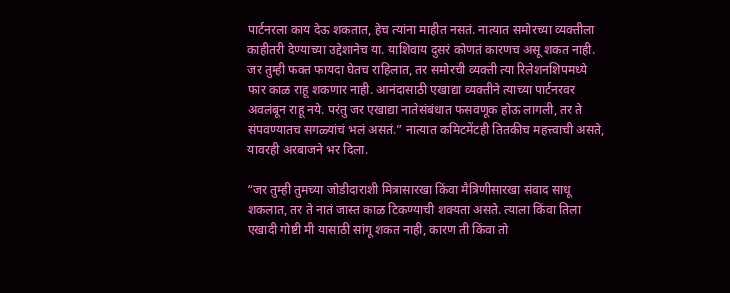पार्टनरला काय देऊ शकतात, हेच त्यांना माहीत नसतं. नात्यात समोरच्या व्यक्तीला काहीतरी देण्याच्या उद्देशानेच या. याशिवाय दुसरं कोणतं कारणच असू शकत नाही. जर तुम्ही फक्त फायदा घेतच राहिलात, तर समोरची व्यक्ती त्या रिलेशनशिपमध्ये फार काळ राहू शकणार नाही. आनंदासाठी एखाद्या व्यक्तीने त्याच्या पार्टनरवर अवलंबून राहू नये. परंतु जर एखाद्या नातेसंबंधात फसवणूक होऊ लागली, तर ते संपवण्यातच सगळ्यांचं भलं असतं.” नात्यात कमिटमेंटही तितकीच महत्त्वाची असते, यावरही अरबाजने भर दिला.

“जर तुम्ही तुमच्या जोडीदाराशी मित्रासारखा किंवा मैत्रिणीसारखा संवाद साधू शकलात, तर ते नातं जास्त काळ टिकण्याची शक्यता असते. त्याला किंवा तिला एखादी गोष्टी मी यासाठी सांगू शकत नाही, कारण ती किंवा तो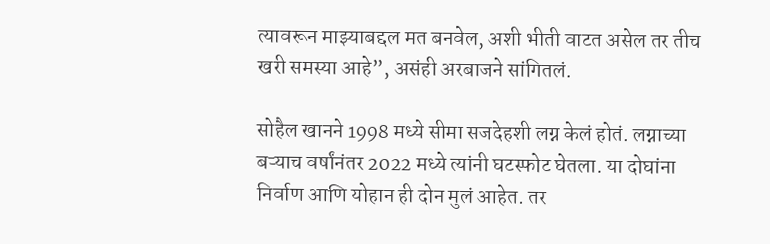त्यावरून माझ्याबद्दल मत बनवेल, अशी भीती वाटत असेल तर तीच खरी समस्या आहे”, असंही अरबाजने सांगितलं.

सोहैल खानने 1998 मध्ये सीमा सजदेहशी लग्न केलं होतं. लग्नाच्या बऱ्याच वर्षांनंतर 2022 मध्ये त्यांनी घटस्फोट घेतला. या दोघांना निर्वाण आणि योहान ही दोन मुलं आहेत. तर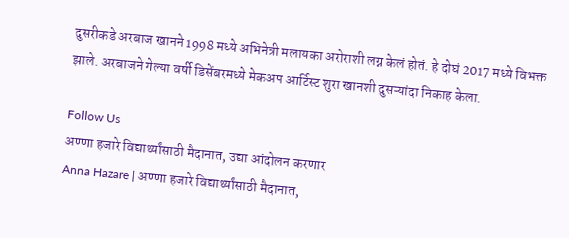दुसरीकडे अरबाज खानने 1998 मध्ये अभिनेत्री मलायका अरोराशी लग्न केलं होतं. हे दोघं 2017 मध्ये विभक्त झाले. अरबाजने गेल्या वर्षी डिसेंबरमध्ये मेकअप आर्टिस्ट शुरा खानशी दुसऱ्यांदा निकाह केला.

Follow Us
अण्णा हजारे विद्यार्थ्यांसाठी मैदानात, उद्या आंदोलन करणार
Anna Hazare | अण्णा हजारे विद्यार्थ्यांसाठी मैदानात,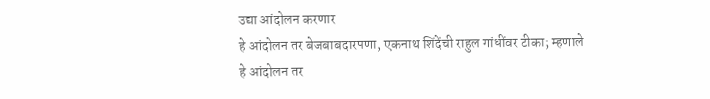उद्या आंदोलन करणार
हे आंदोलन तर बेजबाबदारपणा, एकनाथ शिंदेंची राहुल गांधींवर टीका; म्हणाले
हे आंदोलन तर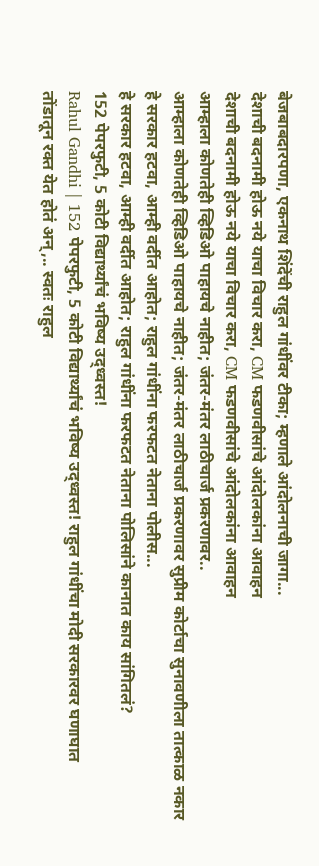बेजबाबदारपणा, एकनाथ शिंदेंची राहुल गांधींवर टीका; म्हणाले आंदोलनाची जागा...
देशाची बदनामी होऊ नये याचा विचार करा, CM फडणवीसांचे आंदोलकांना आवाहन
देशाची बदनामी होऊ नये याचा विचार करा, CM फडणवीसांचे आंदोलकांना आवाहन
आम्हाला कोणतेही व्हिडिओ पाहायचे नाहीत; जंतर-मंतर लाठीचार्ज प्रकरणावर..
आम्हाला कोणतेही व्हिडिओ पाहायचे नाहीत; जंतर-मंतर लाठीचार्ज प्रकरणावर सुप्रीम कोर्टाचा सुनावणीला तात्काळ नकार
हे सरकार हटवा, आम्ही वर्दीत आहोत; राहुल गांधींना फरफटत नेताना पोलीस...
हे सरकार हटवा, आम्ही वर्दीत आहोत; राहुल गांधींना फरफटत नेताना पोलिसांने कानात काय सांगितलं?
152 पेपरफुटी, 5 कोटी विद्यार्थ्यांचं भविष्य उद्ध्वस्त!
Rahul Gandhi | 152 पेपरफुटी, 5 कोटी विद्यार्थ्यांचं भविष्य उद्ध्वस्त! राहुल गांधींचा मोदी सरकारवर घणाघात
तोंडातून रक्त येत होतं अन्,.. स्वतः राहुल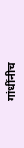गांधींनीच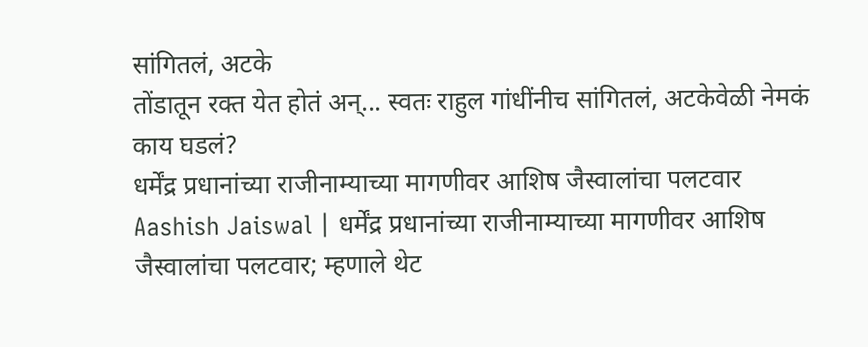सांगितलं, अटके
तोंडातून रक्त येत होतं अन्... स्वतः राहुल गांधींनीच सांगितलं, अटकेवेळी नेमकं काय घडलं?
धर्मेंद्र प्रधानांच्या राजीनाम्याच्या मागणीवर आशिष जैस्वालांचा पलटवार
Aashish Jaiswal | धर्मेंद्र प्रधानांच्या राजीनाम्याच्या मागणीवर आशिष जैस्वालांचा पलटवार; म्हणाले थेट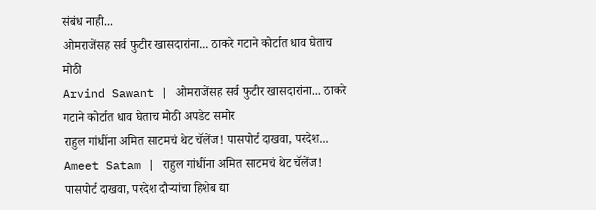संबंध नाही...
ओमराजेंसह सर्व फुटीर खासदारांना... ठाकरे गटाने कोर्टात धाव घेताच मोठी
Arvind Sawant | ओमराजेंसह सर्व फुटीर खासदारांना... ठाकरे गटाने कोर्टात धाव घेताच मोठी अपडेट समोर
राहुल गांधींना अमित साटमचं थेट चॅलेंज! पासपोर्ट दाखवा, परदेश...
Ameet Satam | राहुल गांधींना अमित साटमचं थेट चॅलेंज! पासपोर्ट दाखवा, परदेश दौऱ्यांचा हिशेब द्या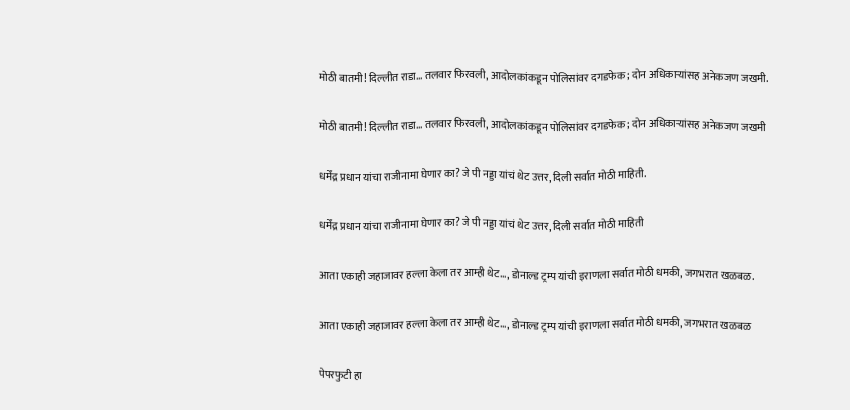मोठी बातमी! दिल्लीत राडा… तलवार फिरवली, आदोलकांकडून पोलिसांवर दगडफेक; दोन अधिकाऱ्यांसह अनेकजण जखमी.

मोठी बातमी! दिल्लीत राडा… तलवार फिरवली, आदोलकांकडून पोलिसांवर दगडफेक; दोन अधिकाऱ्यांसह अनेकजण जखमी

धर्मेंद्र प्रधान यांचा राजीनामा घेणार का? जे पी नड्डा यांचं थेट उत्तर, दिली सर्वात मोठी माहिती.

धर्मेंद्र प्रधान यांचा राजीनामा घेणार का? जे पी नड्डा यांचं थेट उत्तर, दिली सर्वात मोठी माहिती

आता एकाही जहाजावर हल्ला केला तर आम्ही थेट…, डोनाल्ड ट्रम्प यांची इराणला सर्वात मोठी धमकी, जगभरात खळबळ.

आता एकाही जहाजावर हल्ला केला तर आम्ही थेट…, डोनाल्ड ट्रम्प यांची इराणला सर्वात मोठी धमकी, जगभरात खळबळ

पेपरफुटी हा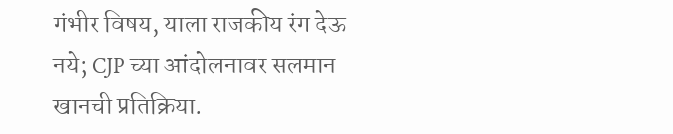गंभीर विषय, याला राजकीय रंग देऊ नये; CJP च्या आंदोलनावर सलमान खानची प्रतिक्रिया.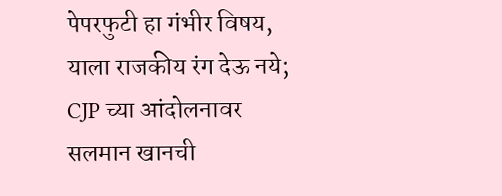पेपरफुटी हा गंभीर विषय, याला राजकीय रंग देऊ नये; CJP च्या आंदोलनावर सलमान खानची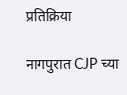प्रतिक्रिया

नागपुरात CJP च्या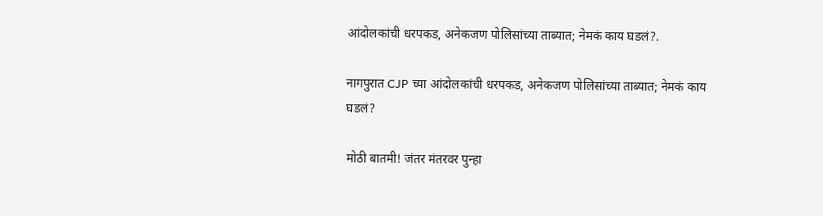आंदोलकांची धरपकड, अनेकजण पोलिसांच्या ताब्यात; नेमकं काय घडलं?.

नागपुरात CJP च्या आंदोलकांची धरपकड, अनेकजण पोलिसांच्या ताब्यात; नेमकं काय घडलं?

मोठी बातमी! जंतर मंतरवर पुन्हा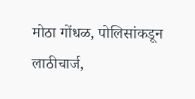मोठा गोंधळ, पोलिसांकडून लाठीचार्ज,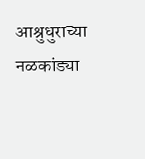आश्रुधुराच्या नळकांड्या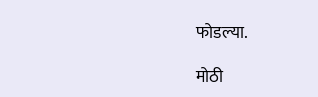फोडल्या.

मोठी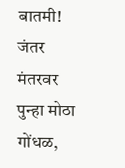बातमी! जंतर मंतरवर पुन्हा मोठा गोंधळ,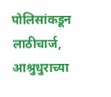पोलिसांकडून लाठीचार्ज, आश्रुधुराच्या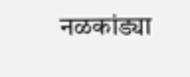नळकांड्या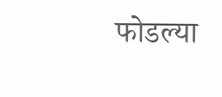फोडल्या